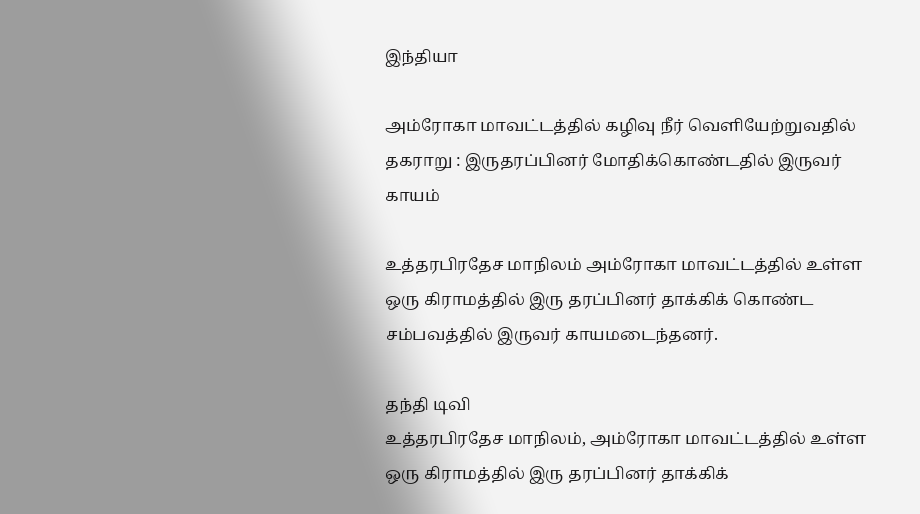இந்தியா

அம்ரோகா மாவட்டத்தில் கழிவு நீர் வெளியேற்றுவதில் தகராறு : இருதரப்பினர் மோதிக்கொண்டதில் இருவர் காயம்

உத்தரபிரதேச மாநிலம் அம்ரோகா மாவட்டத்தில் உள்ள ஒரு கிராமத்தில் இரு தரப்பினர் தாக்கிக் கொண்ட சம்பவத்தில் இருவர் காயமடைந்தனர்.

தந்தி டிவி
உத்தரபிரதேச மாநிலம், அம்ரோகா மாவட்டத்தில் உள்ள ஒரு கிராமத்தில் இரு தரப்பினர் தாக்கிக்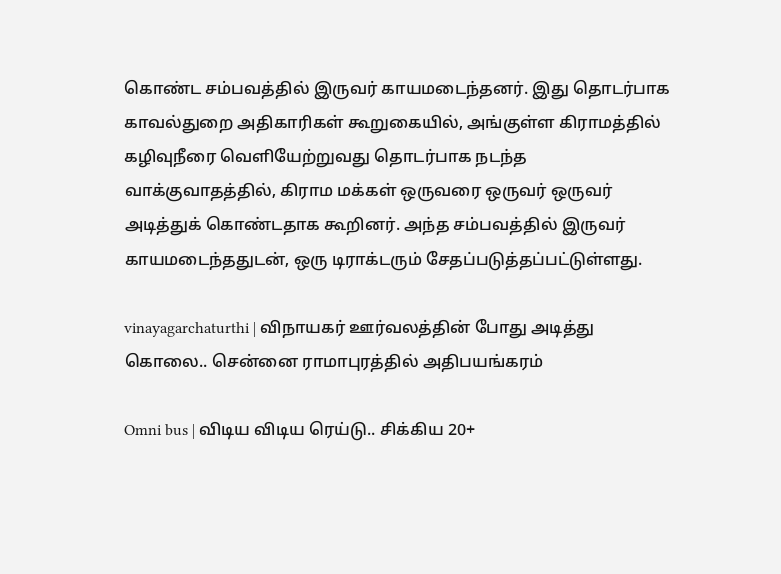கொண்ட சம்பவத்தில் இருவர் காயமடைந்தனர். இது தொடர்பாக காவல்துறை அதிகாரிகள் கூறுகையில், அங்குள்ள கிராமத்தில் கழிவுநீரை வெளியேற்றுவது தொடர்பாக நடந்த வாக்குவாதத்தில், கிராம மக்கள் ஒருவரை ஒருவர் ஒருவர் அடித்துக் கொண்டதாக கூறினர். அந்த சம்பவத்தில் இருவர் காயமடைந்ததுடன், ஒரு டிராக்டரும் சேதப்படுத்தப்பட்டுள்ளது.

vinayagarchaturthi | விநாயகர் ஊர்வலத்தின் போது அடித்து கொலை.. சென்னை ராமாபுரத்தில் அதிபயங்கரம்

Omni bus | விடிய விடிய ரெய்டு.. சிக்கிய 20+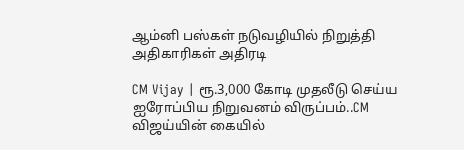ஆம்னி பஸ்கள் நடுவழியில் நிறுத்தி அதிகாரிகள் அதிரடி

CM Vijay | ரூ.3,000 கோடி முதலீடு செய்ய ஐரோப்பிய நிறுவனம் விருப்பம்..CM விஜய்யின் கையில்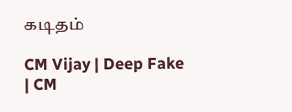கடிதம்

CM Vijay | Deep Fake | CM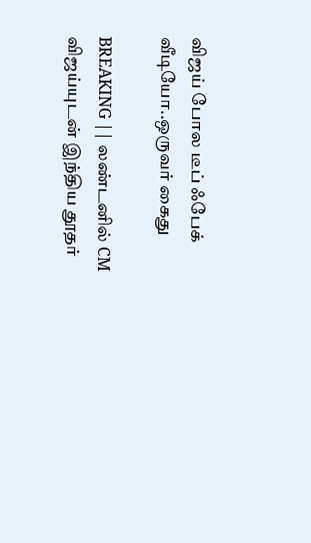விஜய் போல டீப் ஃபேக் வீடியோ..ஒருவர் கைது

BREAKING || லண்டனில் CM விஜய்யுடன் இந்திய தூதர்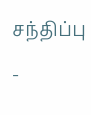சந்திப்பு -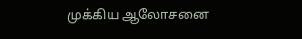முக்கிய ஆலோசனை